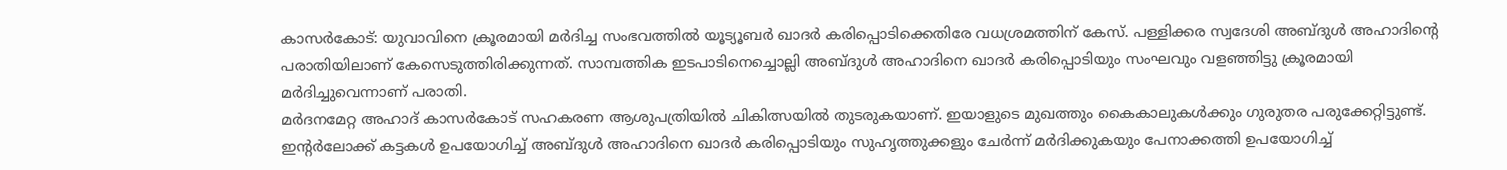കാസർകോട്: യുവാവിനെ ക്രൂരമായി മർദിച്ച സംഭവത്തിൽ യൂട്യൂബർ ഖാദർ കരിപ്പൊടിക്കെതിരേ വധശ്രമത്തിന് കേസ്. പള്ളിക്കര സ്വദേശി അബ്ദുൾ അഹാദിന്റെ പരാതിയിലാണ് കേസെടുത്തിരിക്കുന്നത്. സാമ്പത്തിക ഇടപാടിനെച്ചൊല്ലി അബ്ദുൾ അഹാദിനെ ഖാദർ കരിപ്പൊടിയും സംഘവും വളഞ്ഞിട്ടു ക്രൂരമായി മർദിച്ചുവെന്നാണ് പരാതി.
മർദനമേറ്റ അഹാദ് കാസർകോട് സഹകരണ ആശുപത്രിയിൽ ചികിത്സയിൽ തുടരുകയാണ്. ഇയാളുടെ മുഖത്തും കൈകാലുകൾക്കും ഗുരുതര പരുക്കേറ്റിട്ടുണ്ട്. ഇന്റർലോക്ക് കട്ടകൾ ഉപയോഗിച്ച് അബ്ദുൾ അഹാദിനെ ഖാദർ കരിപ്പൊടിയും സുഹൃത്തുക്കളും ചേർന്ന് മർദിക്കുകയും പേനാക്കത്തി ഉപയോഗിച്ച്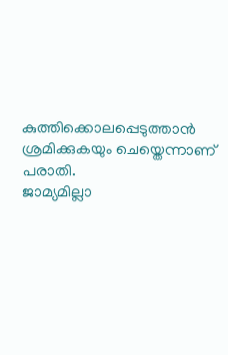കുത്തിക്കൊലപ്പെടുത്താൻ ശ്രമിക്കുകയും ചെയ്തെന്നാണ് പരാതി.
ജാമ്യമില്ലാ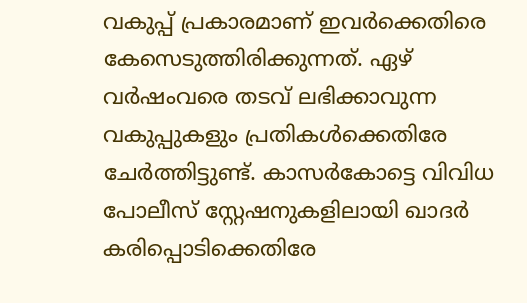വകുപ്പ് പ്രകാരമാണ് ഇവർക്കെതിരെ കേസെടുത്തിരിക്കുന്നത്. ഏഴ് വർഷംവരെ തടവ് ലഭിക്കാവുന്ന വകുപ്പുകളും പ്രതികൾക്കെതിരേ ചേർത്തിട്ടുണ്ട്. കാസർകോട്ടെ വിവിധ പോലീസ് സ്റ്റേഷനുകളിലായി ഖാദർ കരിപ്പൊടിക്കെതിരേ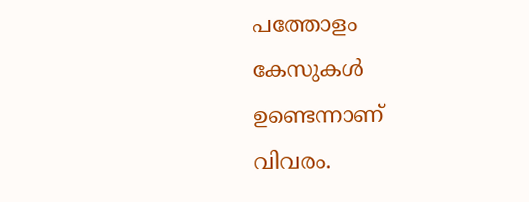പത്തോളം കേസുകൾ ഉണ്ടെന്നാണ് വിവരം.